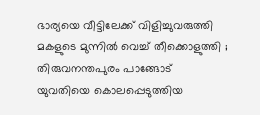ഭാര്യയെ വീട്ടിലേക്ക് വിളിച്ചുവരുത്തി മകളുടെ മുന്നിൽ വെച്ച് തീക്കൊളുത്തി ; തിരുവനന്തപുരം പാങ്ങോട് യുവതിയെ കൊലപ്പെടുത്തിയ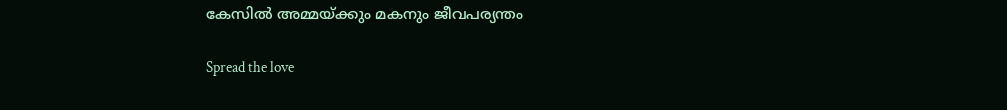കേസിൽ അമ്മയ്ക്കും മകനും ജീവപര്യന്തം

Spread the love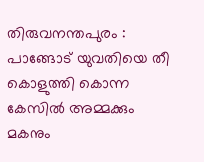തിരുവനന്തപുരം : പാങ്ങോട് യുവതിയെ തീ കൊളുത്തി കൊന്ന കേസിൽ അമ്മക്കും മകനും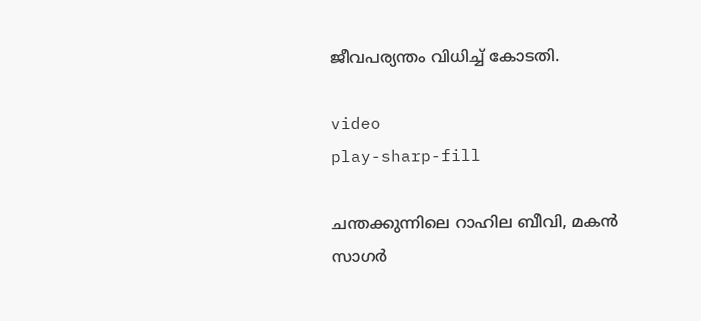ജീവപര്യന്തം വിധിച്ച് കോടതി.

video
play-sharp-fill

ചന്തക്കുന്നിലെ റാഹില ബീവി, മകൻ സാഗർ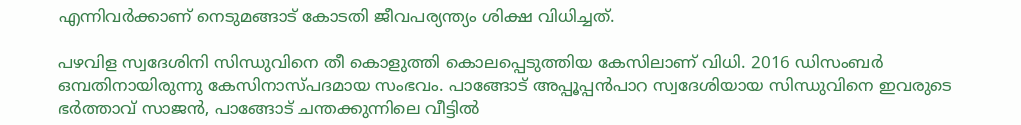എന്നിവർക്കാണ് നെടുമങ്ങാട് കോടതി ജീവപര്യന്ത്യം ശിക്ഷ വിധിച്ചത്.

പഴവിള സ്വദേശിനി സിന്ധുവിനെ തീ കൊളുത്തി കൊലപ്പെടുത്തിയ കേസിലാണ് വിധി. 2016 ഡിസംബർ ഒമ്പതിനായിരുന്നു കേസിനാസ്‌പദമായ സംഭവം. പാങ്ങോട് അപ്പൂപ്പൻപാറ സ്വദേശിയായ സിന്ധുവിനെ ഇവരുടെ ഭർത്താവ് സാജൻ, പാങ്ങോട് ചന്തക്കുന്നിലെ വീട്ടിൽ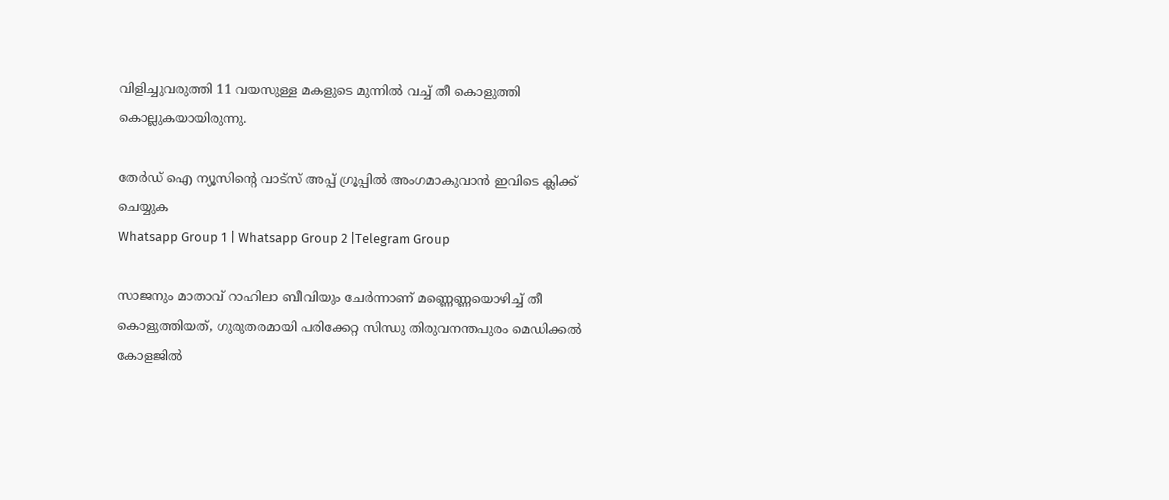വിളിച്ചുവരുത്തി 11 വയസുള്ള മകളുടെ മുന്നിൽ വച്ച് തീ കൊളുത്തി കൊല്ലുകയായിരുന്നു.

തേർഡ് ഐ ന്യൂസിന്റെ വാട്സ് അപ്പ് ഗ്രൂപ്പിൽ അംഗമാകുവാൻ ഇവിടെ ക്ലിക്ക് ചെയ്യുക
Whatsapp Group 1 | Whatsapp Group 2 |Telegram Group

സാജനും മാതാവ് റാഹിലാ ബീവിയും ചേർന്നാണ് മണ്ണെണ്ണയൊഴിച്ച് തീ കൊളുത്തിയത്, ഗുരുതരമായി പരിക്കേറ്റ സിന്ധു തിരുവനന്തപുരം മെഡിക്കൽ കോളജിൽ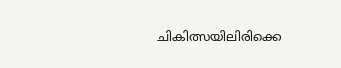ചികിത്സയിലിരിക്കെ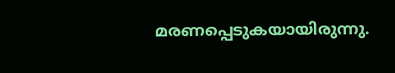മരണപ്പെടുകയായിരുന്നു.